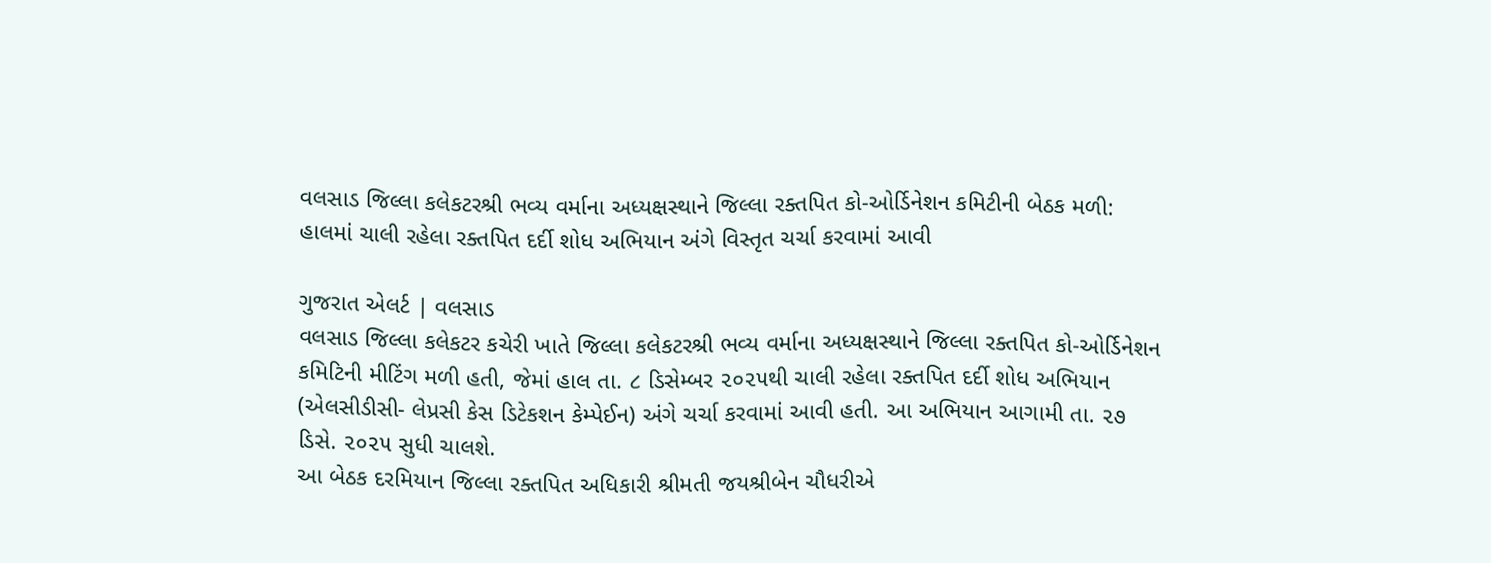વલસાડ જિલ્લા કલેકટરશ્રી ભવ્ય વર્માના અધ્યક્ષસ્થાને જિલ્લા રક્તપિત કો-ઓર્ડિનેશન કમિટીની બેઠક મળી: હાલમાં ચાલી રહેલા રક્તપિત દર્દી શોધ અભિયાન અંગે વિસ્તૃત ચર્ચા કરવામાં આવી

ગુજરાત એલર્ટ | વલસાડ
વલસાડ જિલ્લા કલેકટર કચેરી ખાતે જિલ્લા કલેકટરશ્રી ભવ્ય વર્માના અધ્યક્ષસ્થાને જિલ્લા રક્તપિત કો-ઓર્ડિનેશન કમિટિની મીટિંગ મળી હતી, જેમાં હાલ તા. ૮ ડિસેમ્બર ૨૦૨૫થી ચાલી રહેલા રક્તપિત દર્દી શોધ અભિયાન (એલસીડીસી- લેપ્રસી કેસ ડિટેકશન કેમ્પેઈન) અંગે ચર્ચા કરવામાં આવી હતી. આ અભિયાન આગામી તા. ૨૭ ડિસે. ૨૦૨૫ સુધી ચાલશે.
આ બેઠક દરમિયાન જિલ્લા રક્તપિત અધિકારી શ્રીમતી જયશ્રીબેન ચૌધરીએ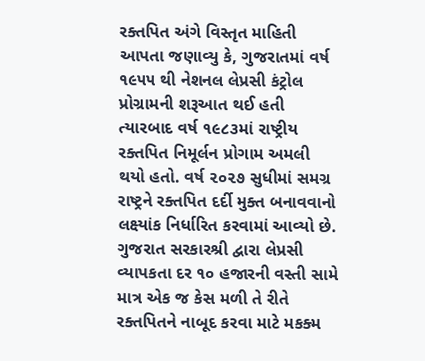રક્તપિત અંગે વિસ્તૃત માહિતી આપતા જણાવ્યુ કે, ગુજરાતમાં વર્ષ ૧૯૫૫ થી નેશનલ લેપ્રસી કંટ્રોલ પ્રોગ્રામની શરૂઆત થઈ હતી ત્યારબાદ વર્ષ ૧૯૮૩માં રાષ્ટ્રીય રક્તપિત નિમૂર્લન પ્રોગામ અમલી થયો હતો. વર્ષ ૨૦૨૭ સુધીમાં સમગ્ર રાષ્ટ્રને રક્તપિત દર્દી મુક્ત બનાવવાનો લક્ષ્યાંક નિર્ધારિત કરવામાં આવ્યો છે. ગુજરાત સરકારશ્રી દ્વારા લેપ્રસી વ્યાપકતા દર ૧૦ હજારની વસ્તી સામે માત્ર એક જ કેસ મળી તે રીતે રક્તપિતને નાબૂદ કરવા માટે મકક્મ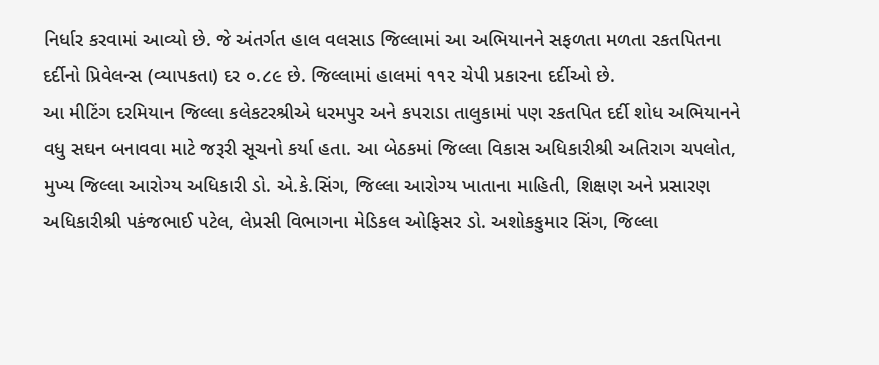નિર્ધાર કરવામાં આવ્યો છે. જે અંતર્ગત હાલ વલસાડ જિલ્લામાં આ અભિયાનને સફળતા મળતા રકતપિતના દર્દીનો પ્રિવેલન્સ (વ્યાપકતા) દર ૦.૮૯ છે. જિલ્લામાં હાલમાં ૧૧૨ ચેપી પ્રકારના દર્દીઓ છે.
આ મીટિંગ દરમિયાન જિલ્લા કલેકટરશ્રીએ ધરમપુર અને કપરાડા તાલુકામાં પણ રકતપિત દર્દી શોધ અભિયાનને વધુ સઘન બનાવવા માટે જરૂરી સૂચનો કર્યા હતા. આ બેઠકમાં જિલ્લા વિકાસ અધિકારીશ્રી અતિરાગ ચપલોત, મુખ્ય જિલ્લા આરોગ્ય અધિકારી ડો. એ.કે.સિંગ, જિલ્લા આરોગ્ય ખાતાના માહિતી, શિક્ષણ અને પ્રસારણ અધિકારીશ્રી પકંજભાઈ પટેલ, લેપ્રસી વિભાગના મેડિકલ ઓફિસર ડો. અશોકકુમાર સિંગ, જિલ્લા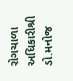રોગચાળા અધિકારીશ્રી ડો.મનોજ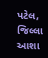પટેલ, જિલ્લા આશા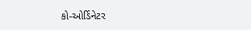કો-ઓર્ડિનેટર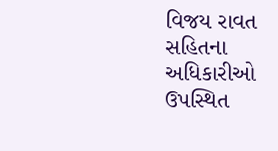વિજય રાવત સહિતના અધિકારીઓ ઉપસ્થિત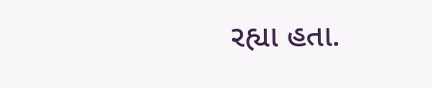રહ્યા હતા.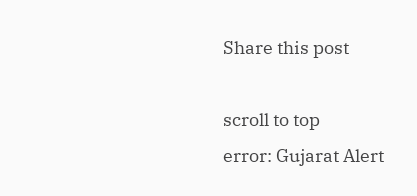Share this post

scroll to top
error: Gujarat Alert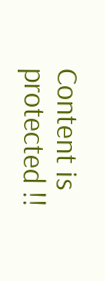Content is protected !!